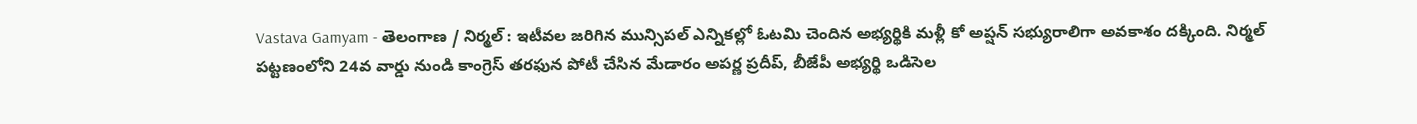Vastava Gamyam - తెలంగాణ / నిర్మల్ : ఇటీవల జరిగిన మున్సిపల్ ఎన్నికల్లో ఓటమి చెందిన అభ్యర్థికి మళ్లీ కో అప్షన్ సభ్యురాలిగా అవకాశం దక్కింది. నిర్మల్ పట్టణంలోని 24వ వార్డు నుండి కాంగ్రెస్ తరఫున పోటీ చేసిన మేడారం అపర్ణ ప్రదీప్, బీజేపీ అభ్యర్థి ఒడిసెల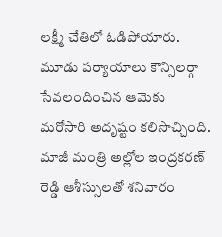లక్ష్మీ చేతిలో ఓడిపోయారు. మూడు పర్యాయాలు కౌన్సిలర్గా సేవలందించిన ఆమెకు మరోసారి అదృష్టం కలిసొచ్చింది. మాజీ మంత్రి అల్లోల ఇంద్రకరణ్ రెడ్డి ఆశీస్సులతో శనివారం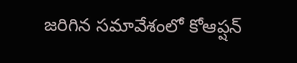జరిగిన సమావేశంలో కోఆప్షన్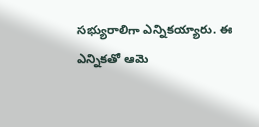సభ్యురాలిగా ఎన్నికయ్యారు. ఈ ఎన్నికతో ఆమె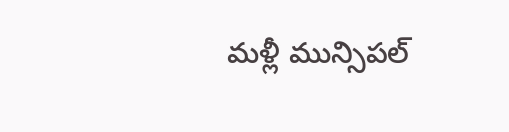మళ్లీ మున్సిపల్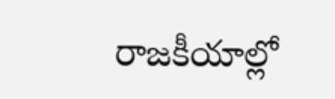రాజకీయాల్లో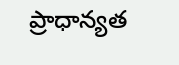ప్రాధాన్యత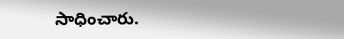సాధించారు.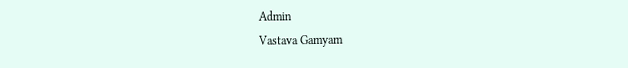Admin
Vastava Gamyam